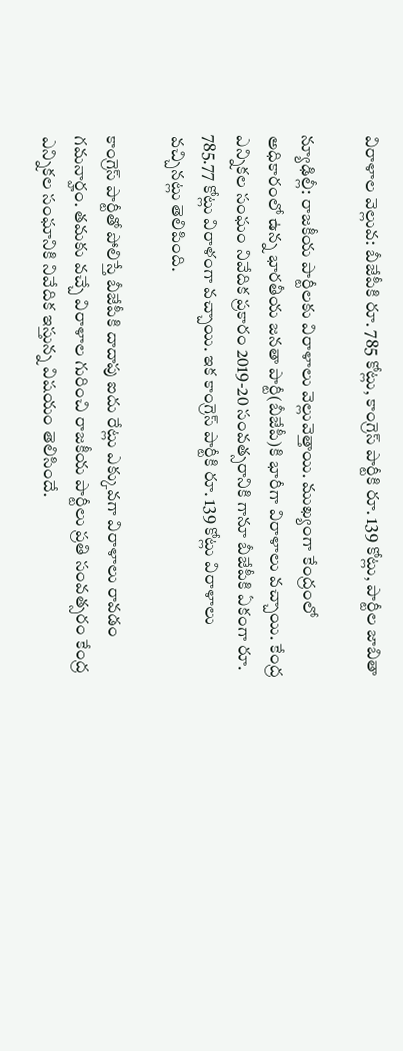విరాళాల వెల్లువ: బీజేపీకి రూ. 785 కోట్లు, కాంగ్రెస్ పార్టీకి రూ. 139 కోట్లు, పార్టీల జాబితా

న్యూఢిల్లీ: రాజకీయ పార్టీలకు విరాళాలు వెల్లువెత్తాయి. ముఖ్యంగా కేంద్రంలో అధికారంలో ఉన్న భారతీయ జనతా పార్టీ(బీజేపీ)కి భారీగా విరాళాలు వచ్చాయి. కేంద్ర ఎన్నికల సంఘం నివేదిక ప్రకారం 2019-20 సంవత్సరానికి గానూ బీజేపీకి ఏకంగా రూ. 785.77 కోట్లు విరాళంగా వచ్చాయి. ఇక కాంగ్రెస్ పార్టీకి రూ. 139 కోట్లు విరాళాలు వచ్చినట్లు తెలిపింది.

కాంగ్రెస్ పార్టీతో పోలిస్తే బీజేపీకి దాదాపు ఐదు రేట్లు ఎక్కువగా విరాళాలు రావడం గమనార్హం. తమకు వచ్చే విరాళాల గురించి రాజకీయ పార్టీలు ప్రతి సంవత్సరం కేంద్ర ఎన్నికల సంఘానికి నివేదిక ఇస్తున్న విషయం తెలిసిందే.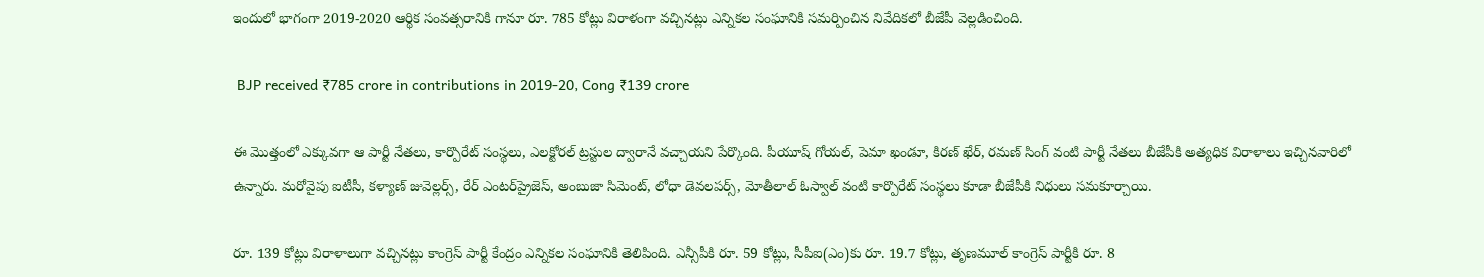ఇందులో భాగంగా 2019-2020 ఆర్థిక సంవత్సరానికి గానూ రూ. 785 కోట్లు విరాళంగా వచ్చినట్లు ఎన్నికల సంఘానికి సమర్పించిన నివేదికలో బీజేపీ వెల్లడించింది.

 BJP received ₹785 crore in contributions in 2019-20, Cong ₹139 crore

ఈ మొత్తంలో ఎక్కువగా ఆ పార్టీ నేతలు, కార్పొరేట్ సంస్థలు, ఎలక్టోరల్ ట్రస్టుల ద్వారానే వచ్చాయని పేర్కొంది. పీయూష్ గోయల్, పెమా ఖండూ, కిరణ్ ఖేర్, రమణ్ సింగ్ వంటి పార్టీ నేతలు బీజేపీకి అత్యధిక విరాళాలు ఇచ్చినవారిలో ఉన్నారు. మరోవైపు ఐటీసీ, కళ్యాణ్ జువెల్లర్స్, రేర్ ఎంటర్‌ప్రైజెస్, అంబుజా సిమెంట్, లోధా డెవలపర్స్, మోతీలాల్ ఓస్వాల్ వంటి కార్పొరేట్ సంస్థలు కూడా బీజేపీకి నిధులు సమకూర్చాయి.

రూ. 139 కోట్లు విరాళాలుగా వచ్చినట్లు కాంగ్రెస్ పార్టీ కేంద్రం ఎన్నికల సంఘానికి తెలిపింది. ఎన్సీపీకి రూ. 59 కోట్లు, సీపీఐ(ఎం)కు రూ. 19.7 కోట్లు, తృణమూల్ కాంగ్రెస్ పార్టీకి రూ. 8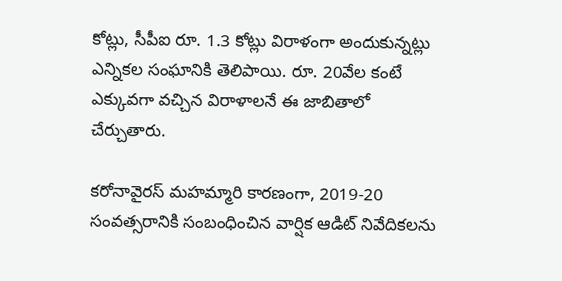కోట్లు, సీపీఐ రూ. 1.3 కోట్లు విరాళంగా అందుకున్నట్లు ఎన్నికల సంఘానికి తెలిపాయి. రూ. 20వేల కంటే ఎక్కువగా వచ్చిన విరాళాలనే ఈ జాబితాలో చేర్చుతారు.

కరోనావైరస్ మహమ్మారి కారణంగా, 2019-20 సంవత్సరానికి సంబంధించిన వార్షిక ఆడిట్ నివేదికలను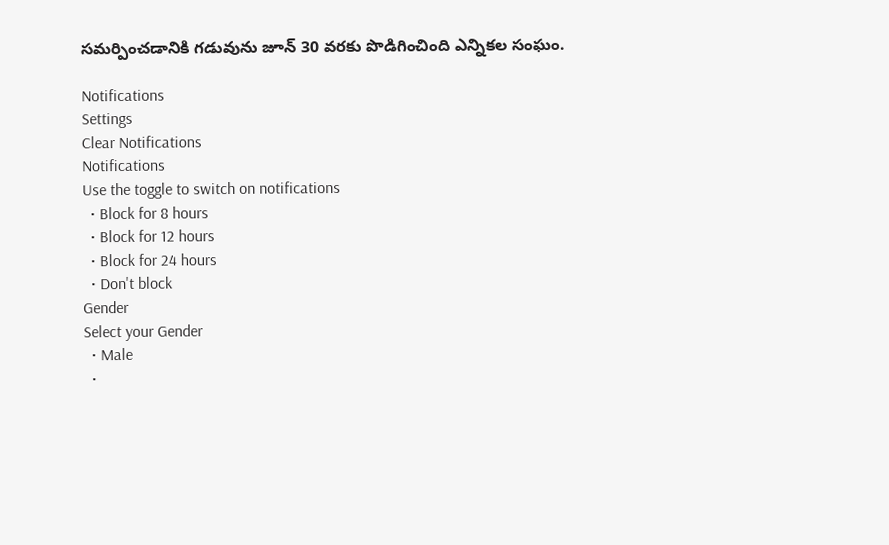సమర్పించడానికి గడువును జూన్ 30 వరకు పొడిగించింది ఎన్నికల సంఘం.

Notifications
Settings
Clear Notifications
Notifications
Use the toggle to switch on notifications
  • Block for 8 hours
  • Block for 12 hours
  • Block for 24 hours
  • Don't block
Gender
Select your Gender
  • Male
  •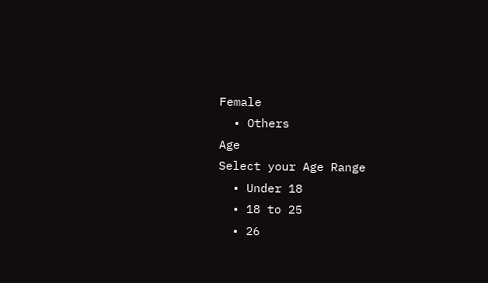Female
  • Others
Age
Select your Age Range
  • Under 18
  • 18 to 25
  • 26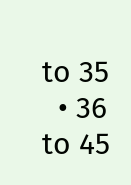to 35
  • 36 to 45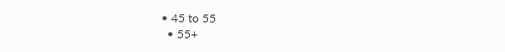• 45 to 55
  • 55+